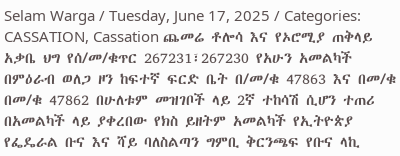Selam Warga / Tuesday, June 17, 2025 / Categories: CASSATION, Cassation ጨመሬ ቶሎሳ እና የኦሮሚያ ጠቅላይ አቃቤ ህግ የሰ/መ/ቁጥር 267231፣267230 የአሁን አመልካች በምዕራብ ወለጋ ዞን ከፍተኛ ፍርድ ቤት በ/መ/ቁ 47863 እና በመ/ቁ በመ/ቁ 47862 በሁለቱም መዝገቦች ላይ 2ኛ ተከሳሽ ሲሆን ተጠሪ በአመልካች ላይ ያቀረበው የክስ ይዘትም አመልካች የኢትዮጵያ የፌዴራል ቡና እና ሻይ ባለስልጣን ግምቢ ቅርንጫፍ የቡና ላኪ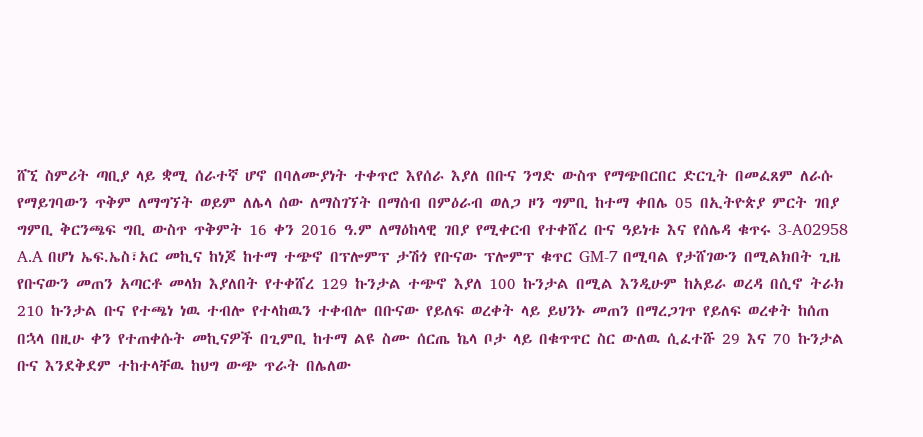ሸኚ ስምሪት ጣቢያ ላይ ቋሚ ሰራተኛ ሆኖ በባለሙያነት ተቀጥሮ እየሰራ እያለ በቡና ንግድ ውስጥ የማጭበርበር ድርጊት በመፈጸም ለራሱ የማይገባውን ጥቅም ለማግኘት ወይም ለሌላ ሰው ለማስገኘት በማሰብ በምዕራብ ወለጋ ዞን ግምቢ ከተማ ቀበሌ 05 በኢትዮጵያ ምርት ገበያ ግምቢ ቅርንጫፍ ግቢ ውስጥ ጥቅምት 16 ቀን 2016 ዓ.ም ለማዕከላዊ ገበያ የሚቀርብ የተቀሸረ ቡና ዓይነቱ እና የሰሌዳ ቁጥሩ 3-A02958 A.A በሆነ ኤፍ.ኤስ፣አር መኪና ከነጆ ከተማ ተጭኖ በፕሎምፕ ታሽጎ የቡናው ፕሎምፕ ቁጥር GM-7 በሚባል የታሸገውን በሚልክበት ጊዜ የቡናውን መጠን አጣርቶ መላክ እያለበት የተቀሸረ 129 ኩንታል ተጭኖ እያለ 100 ኩንታል በሚል እንዲሁም ከአይራ ወረዳ በሲኖ ትራክ 210 ኩንታል ቡና የተጫነ ነዉ ተብሎ የተላከዉን ተቀብሎ በቡናው የይለፍ ወረቀት ላይ ይህንኑ መጠን በማረጋገጥ የይለፍ ወረቀት ከሰጠ በኋላ በዚሁ ቀን የተጠቀሱት መኪናዎች በጊምቢ ከተማ ልዩ ስሙ ሰርጤ ኬላ ቦታ ላይ በቁጥጥር ስር ውለዉ ሲፈተሹ 29 እና 70 ኩንታል ቡና እንደቅደም ተከተላቸዉ ከህግ ውጭ ጥራት በሌለው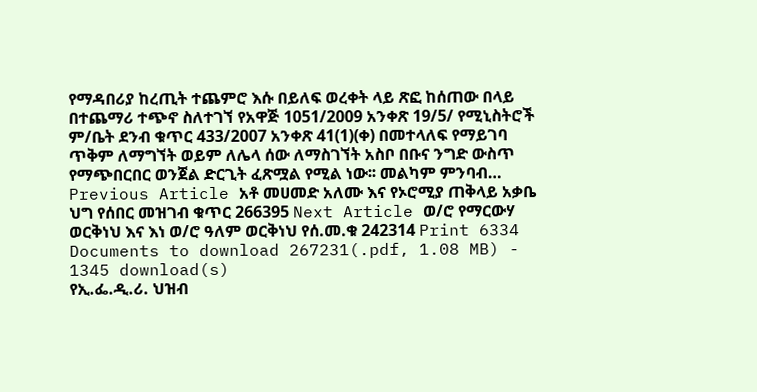የማዳበሪያ ከረጢት ተጨምሮ እሱ በይለፍ ወረቀት ላይ ጽፎ ከሰጠው በላይ በተጨማሪ ተጭኖ ስለተገኘ የአዋጅ 1051/2009 አንቀጽ 19/5/ የሚኒስትሮች ም/ቤት ደንብ ቁጥር 433/2007 አንቀጽ 41(1)(ቀ) በመተላለፍ የማይገባ ጥቅም ለማግኘት ወይም ለሌላ ሰው ለማስገኘት አስቦ በቡና ንግድ ውስጥ የማጭበርበር ወንጀል ድርጊት ፈጽሟል የሚል ነው፡፡ መልካም ምንባብ… Previous Article አቶ መሀመድ አለሙ እና የኦሮሚያ ጠቅላይ አቃቤ ህግ የሰበር መዝገብ ቁጥር 266395 Next Article ወ/ሮ የማርውሃ ወርቅነህ እና እነ ወ/ሮ ዓለም ወርቅነህ የሰ.መ.ቁ 242314 Print 6334 Documents to download 267231(.pdf, 1.08 MB) - 1345 download(s)
የኢ.ፌ.ዲ.ሪ. ህዝብ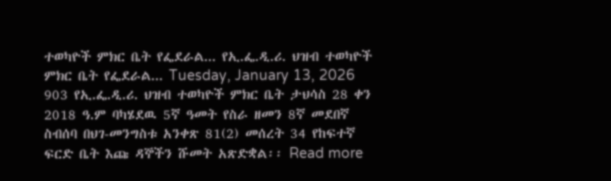ተወካዮች ምክር ቤት የፌደራል... የኢ.ፌ.ዲ.ሪ. ህዝብ ተወካዮች ምክር ቤት የፌደራል... Tuesday, January 13, 2026 903 የኢ.ፌ.ዲ.ሪ. ህዝብ ተወካዮች ምክር ቤት ታህሳስ 28 ቀን 2018 ዓ.ም ባካሄደዉ 5ኛ ዓመት የስራ ዘመን 8ኛ መደበኛ ስብሰባ በህገ-መንግስቱ አንቀጽ 81(2) መሰረት 34 የከፍተኛ ፍርድ ቤት እጩ ዳኞችን ሹመት አጽድቋል፡፡ Read more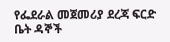የፌደራል መጀመሪያ ደረጃ ፍርድ ቤት ዳኞች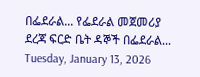በፌደራል... የፌደራል መጀመሪያ ደረጃ ፍርድ ቤት ዳኞች በፌደራል... Tuesday, January 13, 2026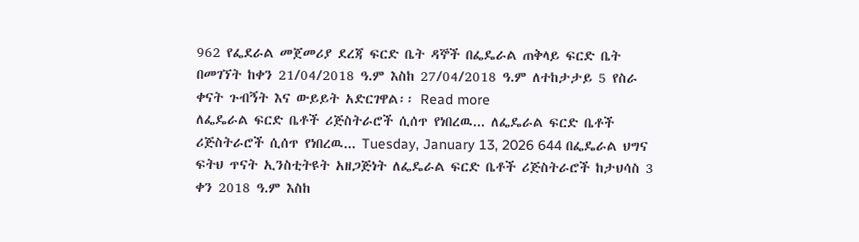962 የፌደራል መጀመሪያ ደረጃ ፍርድ ቤት ዳኞች በፌዴራል ጠቅላይ ፍርድ ቤት በመገኘት ከቀን 21/04/2018 ዓ.ም እስከ 27/04/2018 ዓ.ም ለተከታታይ 5 የስራ ቀናት ጉብኝት እና ውይይት አድርገዋል፡፡ Read more
ለፌዴራል ፍርድ ቤቶች ሪጅስትራሮች ሲሰጥ የነበረዉ... ለፌዴራል ፍርድ ቤቶች ሪጅስትራሮች ሲሰጥ የነበረዉ... Tuesday, January 13, 2026 644 በፌዴራል ህግና ፍትህ ጥናት ኢንስቲትዩት አዘጋጅነት ለፌዴራል ፍርድ ቤቶች ሪጅስትራሮች ከታህሳስ 3 ቀን 2018 ዓ.ም እስከ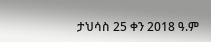ታህሳስ 25 ቀን 2018 ዓ.ም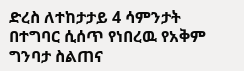ድረስ ለተከታታይ 4 ሳምንታት በተግባር ሲሰጥ የነበረዉ የአቅም ግንባታ ስልጠና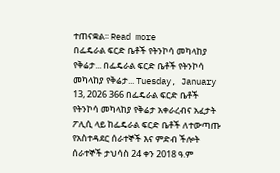ተጠናቋል፡፡ Read more
በፌዴራል ፍርድ ቤቶች የትንኮሳ መካላከያ የቅሬታ... በፌዴራል ፍርድ ቤቶች የትንኮሳ መካላከያ የቅሬታ... Tuesday, January 13, 2026 366 በፌዴራል ፍርድ ቤቶች የትንኮሳ መካላከያ የቅሬታ አቀራረብና አፈታት ፖሊሲ ላይ ከፌዴራል ፍርድ ቤቶች ለተውጣጡ የአስተዳደር ሰራተኞች እና ምድብ ችሎት ሰራተኞች ታህሳስ 24 ቀን 2018 ዓ.ም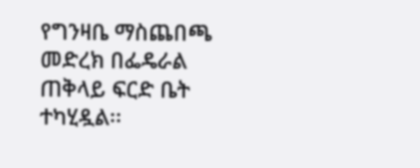የግንዛቤ ማስጨበጫ መድረክ በፌዴራል ጠቅላይ ፍርድ ቤት ተካሂዷል፡፡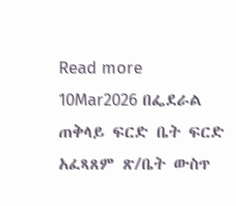Read more
10Mar2026 በፌደራል ጠቅላይ ፍርድ ቤት ፍርድ አፈጻጸም ጽ/ቤት ውስጥ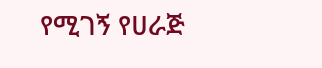የሚገኝ የሀራጅ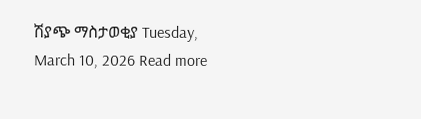ሽያጭ ማስታወቂያ Tuesday, March 10, 2026 Read more